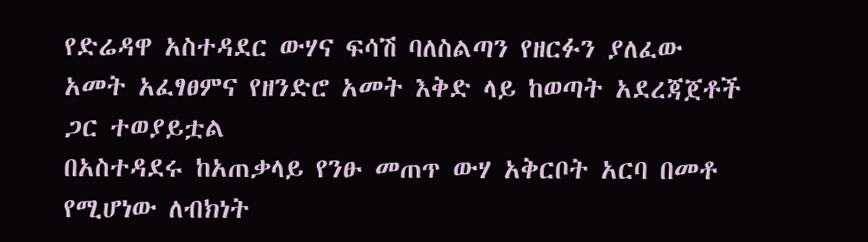የድሬዳዋ አስተዳደር ውሃና ፍሳሽ ባለስልጣን የዘርፉን ያለፈው አመት አፈፃፀምና የዘንድሮ አመት እቅድ ላይ ከወጣት አደረጃጀቶች ጋር ተወያይቷል
በአስተዳደሩ ከአጠቃላይ የንፁ መጠጥ ውሃ አቅርቦት አርባ በመቶ የሚሆነው ለብክነት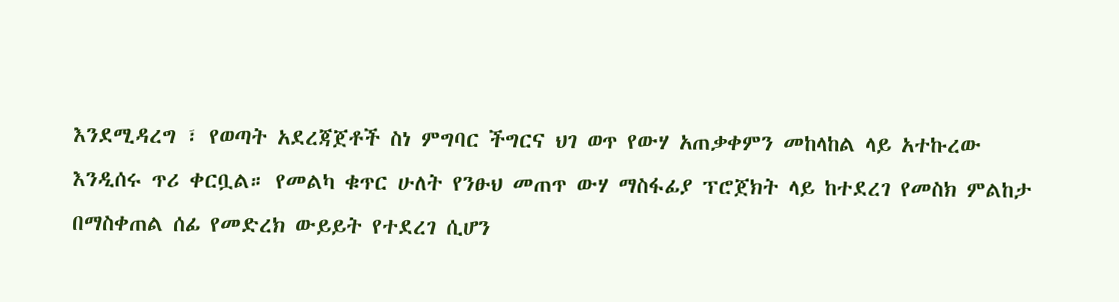እንደሚዳረግ ፣ የወጣት አደረጃጀቶች ስነ ምግባር ችግርና ህገ ወጥ የውሃ አጠቃቀምን መከላከል ላይ አተኩረው እንዲሰሩ ጥሪ ቀርቧል። የመልካ ቁጥር ሁለት የንፁህ መጠጥ ውሃ ማስፋፊያ ፕሮጀክት ላይ ከተደረገ የመስክ ምልከታ በማስቀጠል ሰፊ የመድረክ ውይይት የተደረገ ሲሆን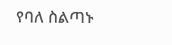የባለ ስልጣኑ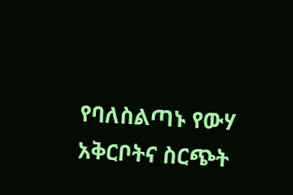የባለስልጣኑ የውሃ አቅርቦትና ስርጭት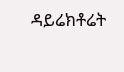ዳይሬክቶሬት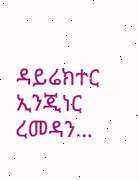ዳይሬክተር ኢንጂነር ረመዳን…